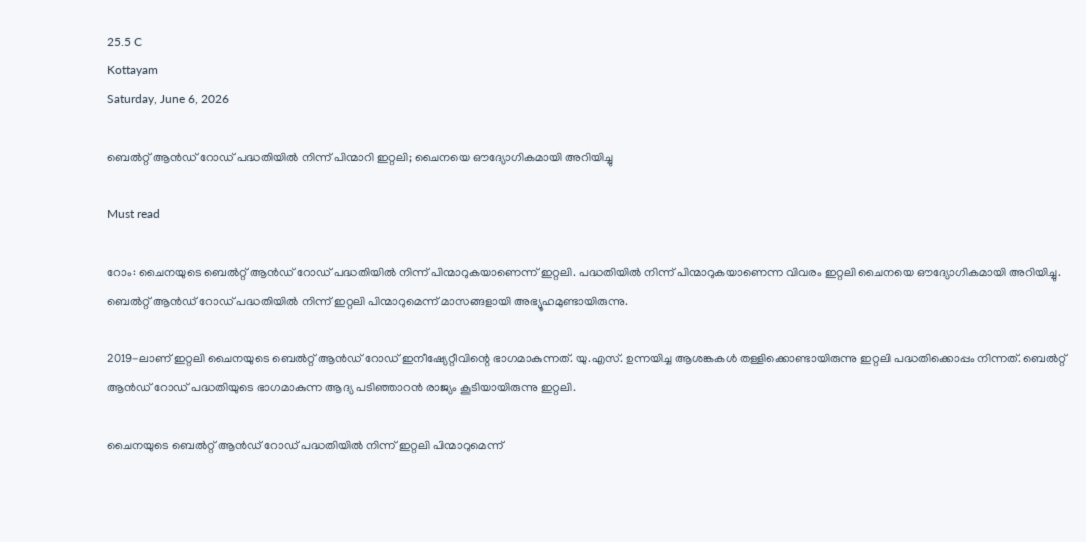25.5 C
Kottayam
Saturday, June 6, 2026

ബെൽറ്റ് ആൻഡ് റോഡ് പദ്ധതിയിൽ നിന്ന് പിന്മാറി ഇറ്റലി; ചൈനയെ ഔദ്യോഗികമായി അറിയിച്ചു

Must read

റോം: ചൈനയുടെ ബെല്‍റ്റ് ആന്‍ഡ് റോഡ് പദ്ധതിയില്‍ നിന്ന് പിന്മാറുകയാണെന്ന് ഇറ്റലി. പദ്ധതിയില്‍ നിന്ന് പിന്മാറുകയാണെന്ന വിവരം ഇറ്റലി ചൈനയെ ഔദ്യോഗികമായി അറിയിച്ചു. ബെല്‍റ്റ് ആന്‍ഡ് റോഡ് പദ്ധതിയില്‍ നിന്ന് ഇറ്റലി പിന്മാറുമെന്ന് മാസങ്ങളായി അഭ്യൂഹമുണ്ടായിരുന്നു.

2019-ലാണ് ഇറ്റലി ചൈനയുടെ ബെല്‍റ്റ് ആന്‍ഡ് റോഡ് ഇനീഷ്യേറ്റീവിന്റെ ഭാഗമാകുന്നത്. യു.എസ്. ഉന്നയിച്ച ആശങ്കകള്‍ തള്ളിക്കൊണ്ടായിരുന്നു ഇറ്റലി പദ്ധതിക്കൊപ്പം നിന്നത്. ബെല്‍റ്റ് ആന്‍ഡ് റോഡ് പദ്ധതിയുടെ ഭാഗമാകുന്ന ആദ്യ പടിഞ്ഞാറന്‍ രാജ്യം കൂടിയായിരുന്നു ഇറ്റലി.

ചൈനയുടെ ബെല്‍റ്റ് ആന്‍ഡ് റോഡ് പദ്ധതിയില്‍ നിന്ന് ഇറ്റലി പിന്മാറുമെന്ന്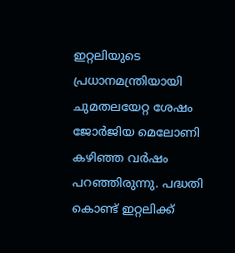ഇറ്റലിയുടെ പ്രധാനമന്ത്രിയായി ചുമതലയേറ്റ ശേഷം ജോര്‍ജിയ മെലോണി കഴിഞ്ഞ വര്‍ഷം പറഞ്ഞിരുന്നു. പദ്ധതി കൊണ്ട് ഇറ്റലിക്ക്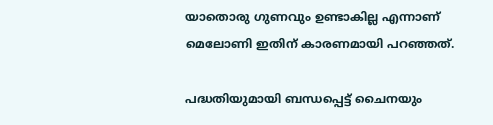യാതൊരു ഗുണവും ഉണ്ടാകില്ല എന്നാണ് മെലോണി ഇതിന് കാരണമായി പറഞ്ഞത്.

പദ്ധതിയുമായി ബന്ധപ്പെട്ട് ചൈനയും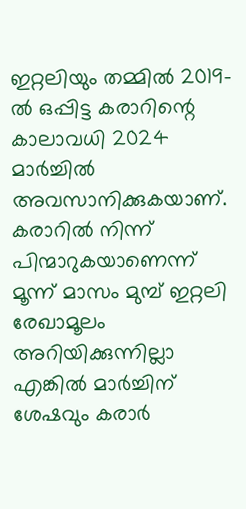ഇറ്റലിയും തമ്മില്‍ 2019-ല്‍ ഒപ്പിട്ട കരാറിന്റെ കാലാവധി 2024 മാര്‍ച്ചില്‍ അവസാനിക്കുകയാണ്. കരാറില്‍ നിന്ന് പിന്മാറുകയാണെന്ന് മൂന്ന് മാസം മുമ്പ് ഇറ്റലി രേഖാമൂലം അറിയിക്കുന്നില്ലാ എങ്കില്‍ മാര്‍ച്ചിന് ശേഷവും കരാര്‍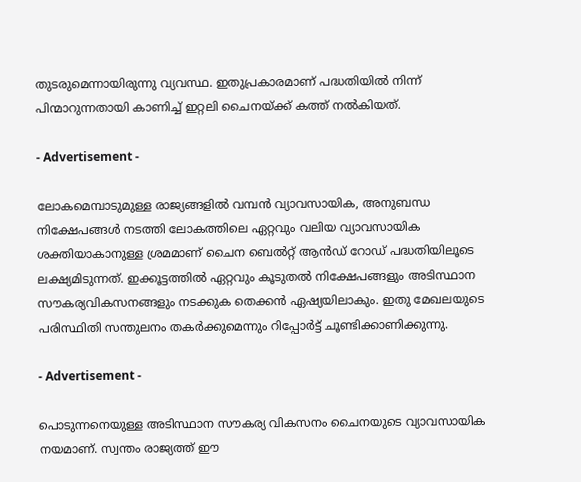തുടരുമെന്നായിരുന്നു വ്യവസ്ഥ. ഇതുപ്രകാരമാണ് പദ്ധതിയില്‍ നിന്ന് പിന്മാറുന്നതായി കാണിച്ച് ഇറ്റലി ചൈനയ്ക്ക് കത്ത് നല്‍കിയത്.

- Advertisement -

ലോകമെമ്പാടുമുള്ള രാജ്യങ്ങളിൽ വമ്പൻ വ്യാവസായിക, അനുബന്ധ നിക്ഷേപങ്ങൾ നടത്തി ലോകത്തിലെ ഏറ്റവും വലിയ വ്യാവസായിക ശക്തിയാകാനുള്ള ശ്രമമാണ് ചൈന ബെൽറ്റ് ആൻഡ് റോഡ് പദ്ധതിയിലൂടെ ലക്ഷ്യമിടുന്നത്. ഇക്കൂട്ടത്തിൽ ഏറ്റവും കൂടുതൽ നിക്ഷേപങ്ങളും അടിസ്ഥാന സൗകര്യവികസനങ്ങളും നടക്കുക തെക്കൻ ഏഷ്യയിലാകും. ഇതു മേഖലയുടെ പരിസ്ഥിതി സന്തുലനം തകർക്കുമെന്നും റിപ്പോർട്ട് ചൂണ്ടിക്കാണിക്കുന്നു.

- Advertisement -

പൊടുന്നനെയുള്ള അടിസ്ഥാന സൗകര്യ വികസനം ചൈനയുടെ വ്യാവസായിക നയമാണ്. സ്വന്തം രാജ്യത്ത് ഈ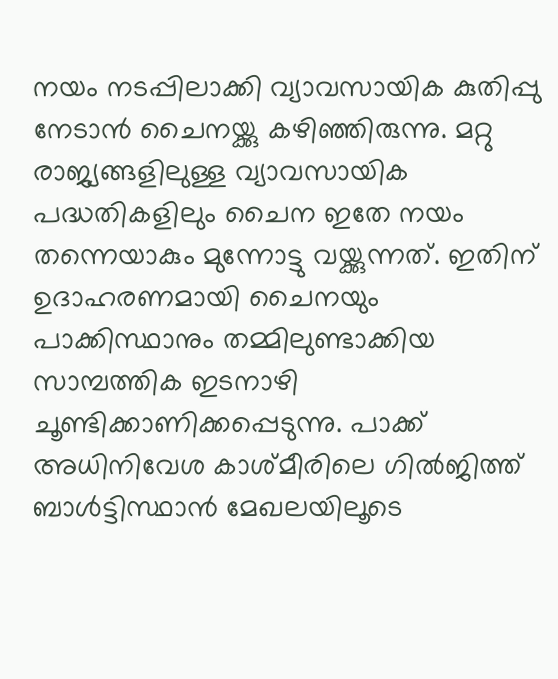നയം നടപ്പിലാക്കി വ്യാവസായിക കുതിപ്പു നേടാൻ ചൈനയ്ക്കു കഴിഞ്ഞിരുന്നു. മറ്റു രാജ്യങ്ങളിലുള്ള വ്യാവസായിക പദ്ധതികളിലും ചൈന ഇതേ നയം തന്നെയാകും മുന്നോട്ടു വയ്ക്കുന്നത്. ഇതിന് ഉദാഹരണമായി ചൈനയും പാക്കിസ്ഥാനും തമ്മിലുണ്ടാക്കിയ സാമ്പത്തിക ഇടനാഴി ചൂണ്ടിക്കാണിക്കപ്പെടുന്നു. പാക്ക് അധിനിവേശ കാശ്മീരിലെ ഗിൽജിത്ത് ബാൾട്ടിസ്ഥാൻ മേഖലയിലൂടെ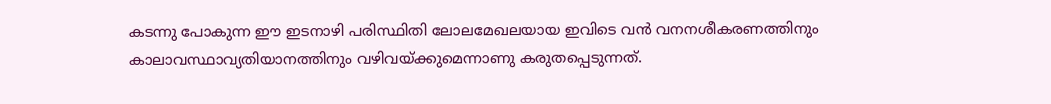കടന്നു പോകുന്ന ഈ ഇടനാഴി പരിസ്ഥിതി ലോലമേഖലയായ ഇവിടെ വൻ വനനശീകരണത്തിനും കാലാവസ്ഥാവ്യതിയാനത്തിനും വഴിവയ്ക്കുമെന്നാണു കരുതപ്പെടുന്നത്.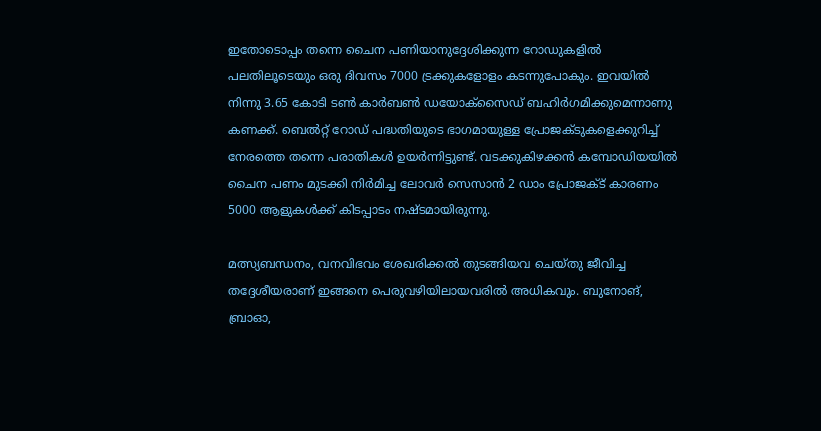ഇതോടൊപ്പം തന്നെ ചൈന പണിയാനുദ്ദേശിക്കുന്ന റോഡുകളിൽ പലതിലൂടെയും ഒരു ദിവസം 7000 ട്രക്കുകളോളം കടന്നുപോകും. ഇവയിൽ നിന്നു 3.65 കോടി ടൺ കാർബൺ ഡയോക്സൈഡ് ബഹിർഗമിക്കുമെന്നാണു കണക്ക്. ബെൽറ്റ് റോഡ് പദ്ധതിയുടെ ഭാഗമായുള്ള പ്രോജക്ടുകളെക്കുറിച്ച് നേരത്തെ തന്നെ പരാതികൾ ഉയർന്നിട്ടുണ്ട്. വടക്കുകിഴക്കൻ കമ്പോഡിയയിൽ ചൈന പണം മുടക്കി നിർമിച്ച ലോവർ സെസാൻ 2 ഡാം പ്രോജക്ട് കാരണം 5000 ആളുകൾക്ക് കിടപ്പാടം നഷ്ടമായിരുന്നു.

മത്സ്യബന്ധനം, വനവിഭവം ശേഖരിക്കൽ തുടങ്ങിയവ ചെയ്തു ജീവിച്ച തദ്ദേശീയരാണ് ഇങ്ങനെ പെരുവഴിയിലായവരിൽ അധികവും. ബുനോങ്, ബ്രാഓ,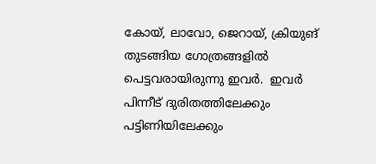കോയ്, ലാവോ, ജെറായ്, ക്രിയുങ് തുടങ്ങിയ ഗോത്രങ്ങളിൽ പെട്ടവരായിരുന്നു ഇവർ.  ഇവർ പിന്നീട് ദുരിതത്തിലേക്കും പട്ടിണിയിലേക്കും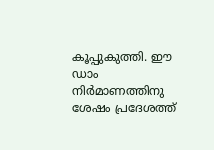കൂപ്പുകുത്തി. ഈ ഡാം നിർമാണത്തിനു ശേഷം പ്രദേശത്ത്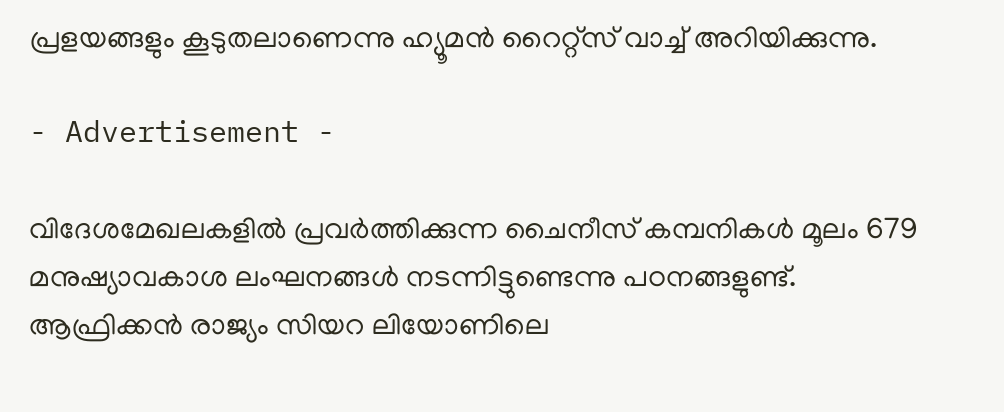പ്രളയങ്ങളും കൂടുതലാണെന്നു ഹ്യൂമൻ റൈറ്റ്സ് വാച്ച് അറിയിക്കുന്നു.

- Advertisement -

വിദേശമേഖലകളിൽ പ്രവർത്തിക്കുന്ന ചൈനീസ് കമ്പനികൾ മൂലം 679 മനുഷ്യാവകാശ ലംഘനങ്ങൾ നടന്നിട്ടുണ്ടെന്നു പഠനങ്ങളുണ്ട്. ആഫ്രിക്കൻ രാജ്യം സിയറ ലിയോണിലെ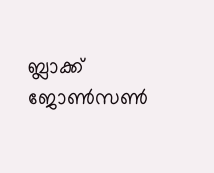ബ്ലാക്ക് ജോൺസൺ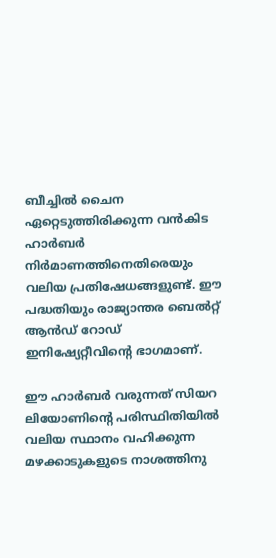ബീച്ചിൽ ചൈന ഏറ്റെടുത്തിരിക്കുന്ന വൻകിട ഹാർബർ നിർമാണത്തിനെതിരെയും വലിയ പ്രതിഷേധങ്ങളുണ്ട്. ഈ പദ്ധതിയും രാജ്യാന്തര ബെൽറ്റ് ആൻഡ് റോഡ് ഇനിഷ്യേറ്റീവിന്റെ ഭാഗമാണ്.

ഈ ഹാർബർ വരുന്നത് സിയറ ലിയോണിന്റെ പരിസ്ഥിതിയിൽ വലിയ സ്ഥാനം വഹിക്കുന്ന മഴക്കാടുകളുടെ നാശത്തിനു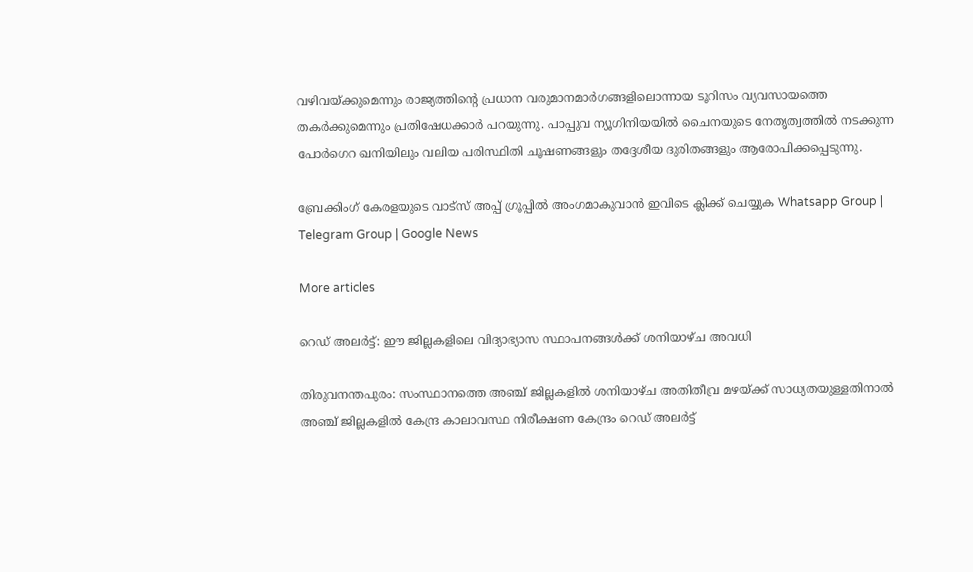വഴിവയ്ക്കുമെന്നും രാജ്യത്തിന്റെ പ്രധാന വരുമാനമാർഗങ്ങളിലൊന്നായ ടൂറിസം വ്യവസായത്തെ തകർക്കുമെന്നും പ്രതിഷേധക്കാർ പറയുന്നു. പാപ്പുവ ന്യൂഗിനിയയിൽ ചൈനയുടെ നേതൃത്വത്തിൽ നടക്കുന്ന പോർഗെറ ഖനിയിലും വലിയ പരിസ്ഥിതി ചൂഷണങ്ങളും തദ്ദേശീയ ദുരിതങ്ങളും ആരോപിക്കപ്പെടുന്നു.

ബ്രേക്കിംഗ് കേരളയുടെ വാട്സ് അപ്പ് ഗ്രൂപ്പിൽ അംഗമാകുവാൻ ഇവിടെ ക്ലിക്ക് ചെയ്യുക Whatsapp Group | Telegram Group | Google News

More articles

റെഡ് അലർട്ട്: ഈ ജില്ലകളിലെ വിദ്യാഭ്യാസ സ്ഥാപനങ്ങൾക്ക് ശനിയാഴ്ച അവധി

തിരുവനന്തപുരം: സംസ്ഥാനത്തെ അഞ്ച് ജില്ലകളിൽ ശനിയാഴ്ച അതിതീവ്ര മഴയ്ക്ക് സാധ്യതയുള്ളതിനാൽ അഞ്ച് ജില്ലകളിൽ കേന്ദ്ര കാലാവസ്ഥ നിരീക്ഷണ കേന്ദ്രം റെഡ് അലർട്ട്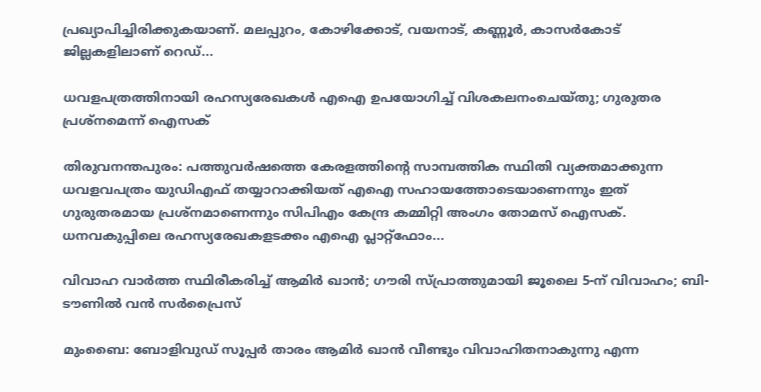പ്രഖ്യാപിച്ചിരിക്കുകയാണ്. മലപ്പുറം, കോഴിക്കോട്, വയനാട്, കണ്ണൂർ, കാസർകോട് ജില്ലകളിലാണ് റെഡ്...

ധവളപത്രത്തിനായി രഹസ്യരേഖകൾ എഐ ഉപയോഗിച്ച് വിശകലനംചെയ്തു; ഗുരുതര പ്രശ്‌നമെന്ന് ഐസക്

തിരുവനന്തപുരം: പത്തുവർഷത്തെ കേരളത്തിന്റെ സാമ്പത്തിക സ്ഥിതി വ്യക്തമാക്കുന്ന ധവളവപത്രം യുഡിഎഫ് തയ്യാറാക്കിയത് എഐ സഹായത്തോടെയാണെന്നും ഇത് ഗുരുതരമായ പ്രശ്‌നമാണെന്നും സിപിഎം കേന്ദ്ര കമ്മിറ്റി അംഗം തോമസ് ഐസക്. ധനവകുപ്പിലെ രഹസ്യരേഖകളടക്കം എഐ പ്ലാറ്റ്‌ഫോം...

വിവാഹ വാർത്ത സ്ഥിരീകരിച്ച് ആമിർ ഖാൻ; ഗൗരി സ്പ്രാത്തുമായി ജൂലൈ 5-ന് വിവാഹം; ബി-ടൗണിൽ വൻ സർപ്രൈസ്

മുംബൈ: ബോളിവുഡ് സൂപ്പർ താരം ആമിർ ഖാൻ വീണ്ടും വിവാഹിതനാകുന്നു എന്ന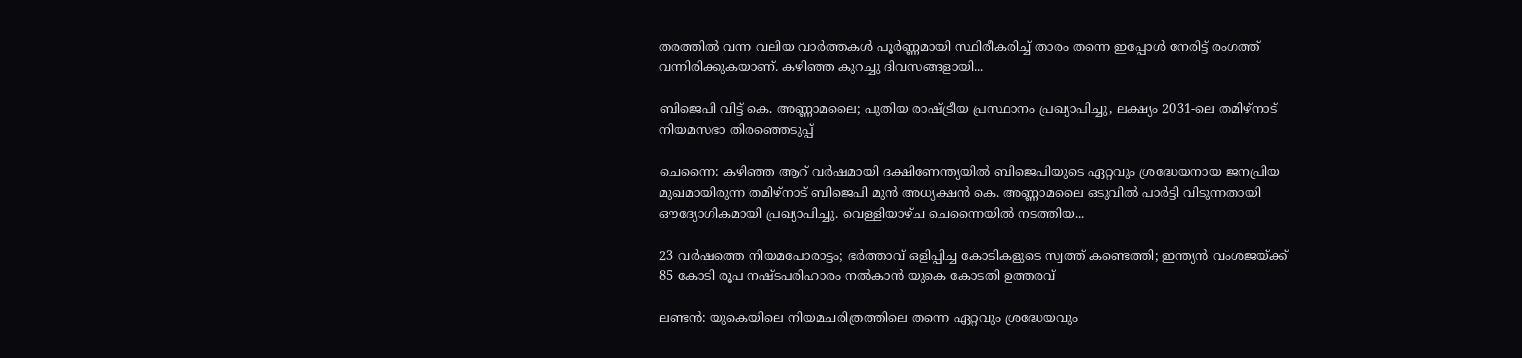തരത്തിൽ വന്ന വലിയ വാർത്തകൾ പൂർണ്ണമായി സ്ഥിരീകരിച്ച് താരം തന്നെ ഇപ്പോൾ നേരിട്ട് രംഗത്ത് വന്നിരിക്കുകയാണ്. കഴിഞ്ഞ കുറച്ചു ദിവസങ്ങളായി...

ബിജെപി വിട്ട് കെ. അണ്ണാമലൈ; പുതിയ രാഷ്ട്രീയ പ്രസ്ഥാനം പ്രഖ്യാപിച്ചു, ലക്ഷ്യം 2031-ലെ തമിഴ്‌നാട് നിയമസഭാ തിരഞ്ഞെടുപ്പ്

ചെന്നൈ: കഴിഞ്ഞ ആറ് വർഷമായി ദക്ഷിണേന്ത്യയിൽ ബിജെപിയുടെ ഏറ്റവും ശ്രദ്ധേയനായ ജനപ്രിയ മുഖമായിരുന്ന തമിഴ്‌നാട് ബിജെപി മുൻ അധ്യക്ഷൻ കെ. അണ്ണാമലൈ ഒടുവിൽ പാർട്ടി വിടുന്നതായി ഔദ്യോഗികമായി പ്രഖ്യാപിച്ചു. വെള്ളിയാഴ്ച ചെന്നൈയിൽ നടത്തിയ...

23 വർഷത്തെ നിയമപോരാട്ടം; ഭർത്താവ് ഒളിപ്പിച്ച കോടികളുടെ സ്വത്ത് കണ്ടെത്തി; ഇന്ത്യൻ വംശജയ്ക്ക് 85 കോടി രൂപ നഷ്ടപരിഹാരം നൽകാൻ യുകെ കോടതി ഉത്തരവ്

ലണ്ടൻ: യുകെയിലെ നിയമചരിത്രത്തിലെ തന്നെ ഏറ്റവും ശ്രദ്ധേയവും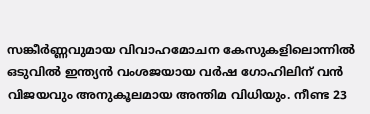സങ്കീർണ്ണവുമായ വിവാഹമോചന കേസുകളിലൊന്നിൽ ഒടുവിൽ ഇന്ത്യൻ വംശജയായ വർഷ ഗോഹിലിന് വൻ വിജയവും അനുകൂലമായ അന്തിമ വിധിയും. നീണ്ട 23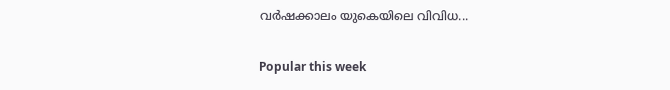വർഷക്കാലം യുകെയിലെ വിവിധ...

Popular this week